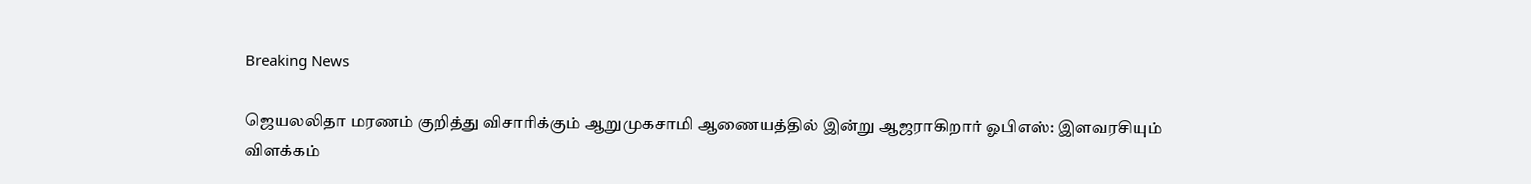Breaking News

ஜெயலலிதா மரணம் குறித்து விசாரிக்கும் ஆறுமுகசாமி ஆணையத்தில் இன்று ஆஜராகிறார் ஓபிஎஸ்: இளவரசியும் விளக்கம்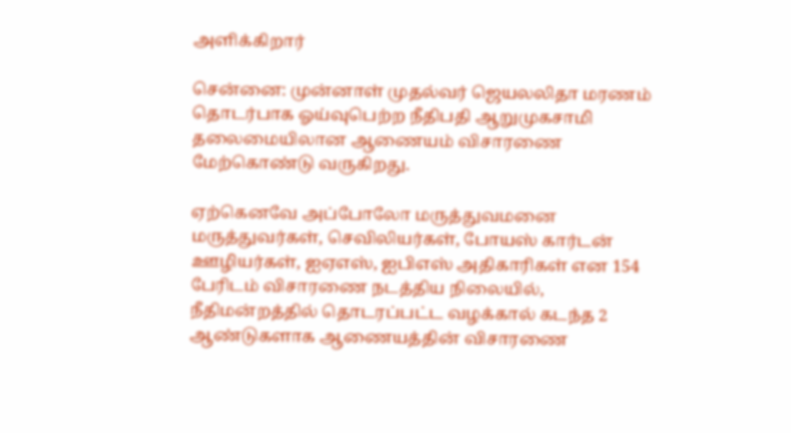அளிக்கிறார்

சென்னை: முன்னாள் முதல்வர் ஜெயலலிதா மரணம் தொடர்பாக ஓய்வுபெற்ற நீதிபதி ஆறுமுகசாமி தலைமையிலான ஆணையம் விசாரணை மேற்கொண்டு வருகிறது.

ஏற்கெனவே அப்போலோ மருத்துவமனை மருத்துவர்கள், செவிலியர்கள், போயஸ் கார்டன் ஊழியர்கள், ஐஏஎஸ், ஐபிஎஸ் அதிகாரிகள் என 154 பேரிடம் விசாரணை நடத்திய நிலையில், நீதிமன்றத்தில் தொடரப்பட்ட வழக்கால் கடந்த 2 ஆண்டுகளாக ஆணையத்தின் விசாரணை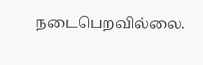நடைபெறவில்லை.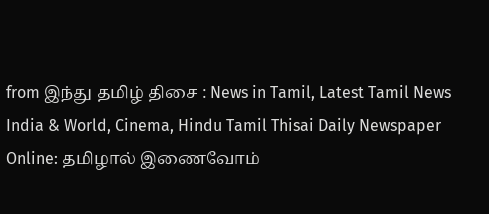from இந்து தமிழ் திசை : News in Tamil, Latest Tamil News India & World, Cinema, Hindu Tamil Thisai Daily Newspaper Online: தமிழால் இணைவோம்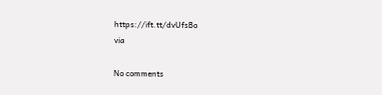https://ift.tt/dvUfsBo
via

No comments